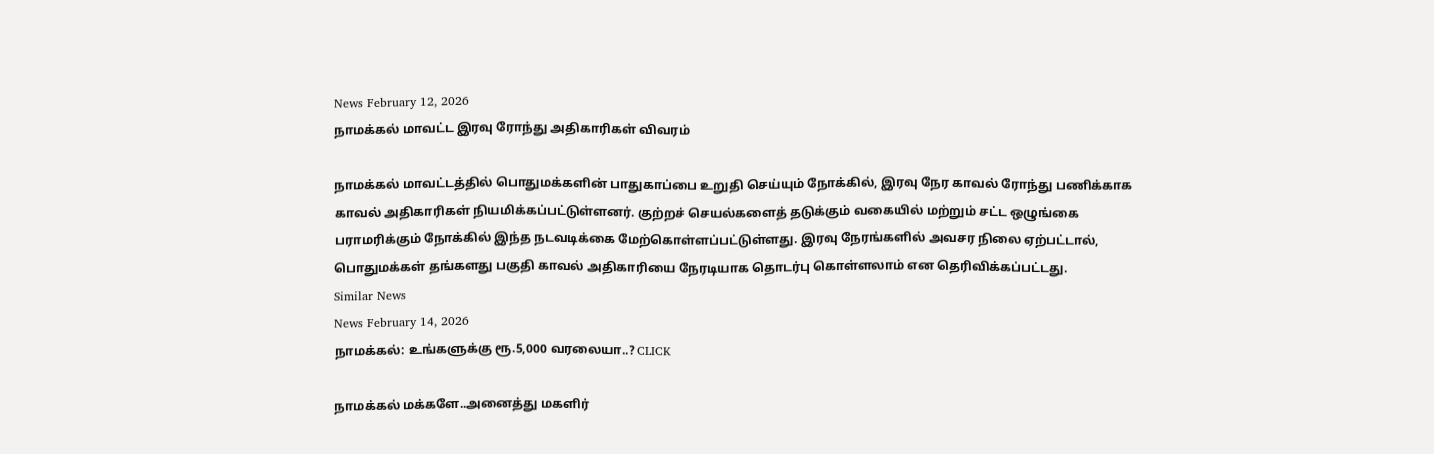News February 12, 2026
நாமக்கல் மாவட்ட இரவு ரோந்து அதிகாரிகள் விவரம்

நாமக்கல் மாவட்டத்தில் பொதுமக்களின் பாதுகாப்பை உறுதி செய்யும் நோக்கில், இரவு நேர காவல் ரோந்து பணிக்காக காவல் அதிகாரிகள் நியமிக்கப்பட்டுள்ளனர். குற்றச் செயல்களைத் தடுக்கும் வகையில் மற்றும் சட்ட ஒழுங்கை பராமரிக்கும் நோக்கில் இந்த நடவடிக்கை மேற்கொள்ளப்பட்டுள்ளது. இரவு நேரங்களில் அவசர நிலை ஏற்பட்டால், பொதுமக்கள் தங்களது பகுதி காவல் அதிகாரியை நேரடியாக தொடர்பு கொள்ளலாம் என தெரிவிக்கப்பட்டது.
Similar News
News February 14, 2026
நாமக்கல்: உங்களுக்கு ரூ.5,000 வரலையா..? CLICK

நாமக்கல் மக்களே..அனைத்து மகளிர்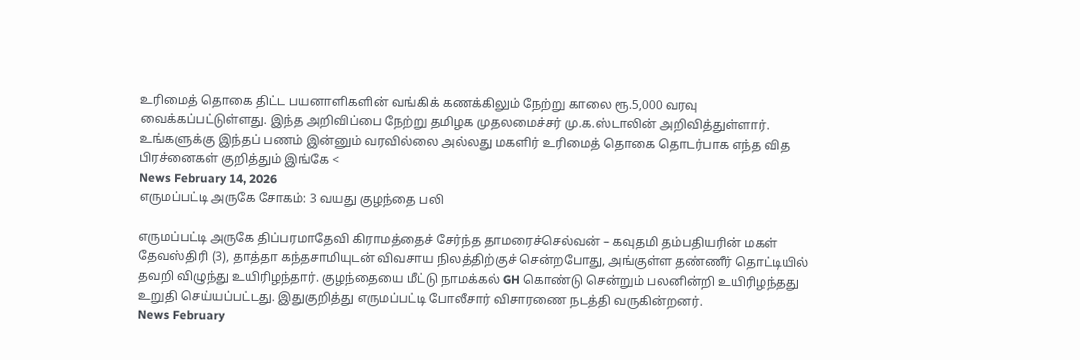உரிமைத் தொகை திட்ட பயனாளிகளின் வங்கிக் கணக்கிலும் நேற்று காலை ரூ.5,000 வரவு வைக்கப்பட்டுள்ளது. இந்த அறிவிப்பை நேற்று தமிழக முதலமைச்சர் மு.க.ஸ்டாலின் அறிவித்துள்ளார். உங்களுக்கு இந்தப் பணம் இன்னும் வரவில்லை அல்லது மகளிர் உரிமைத் தொகை தொடர்பாக எந்த வித பிரச்னைகள் குறித்தும் இங்கே <
News February 14, 2026
எருமப்பட்டி அருகே சோகம்: 3 வயது குழந்தை பலி

எருமப்பட்டி அருகே திப்பரமாதேவி கிராமத்தைச் சேர்ந்த தாமரைச்செல்வன் – கவுதமி தம்பதியரின் மகள் தேவஸ்திரி (3), தாத்தா கந்தசாமியுடன் விவசாய நிலத்திற்குச் சென்றபோது, அங்குள்ள தண்ணீர் தொட்டியில் தவறி விழுந்து உயிரிழந்தார். குழந்தையை மீட்டு நாமக்கல் GH கொண்டு சென்றும் பலனின்றி உயிரிழந்தது உறுதி செய்யப்பட்டது. இதுகுறித்து எருமப்பட்டி போலீசார் விசாரணை நடத்தி வருகின்றனர்.
News February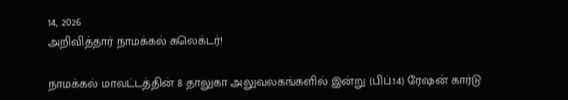14, 2026
அறிவித்தார் நாமக்கல் கலெக்டர்!

நாமக்கல் மாவட்டத்தின் 8 தாலுகா அலுவலகங்களில் இன்று (பிப்.14) ரேஷன் கார்டு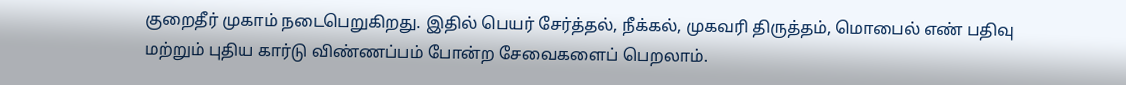குறைதீர் முகாம் நடைபெறுகிறது. இதில் பெயர் சேர்த்தல், நீக்கல், முகவரி திருத்தம், மொபைல் எண் பதிவு மற்றும் புதிய கார்டு விண்ணப்பம் போன்ற சேவைகளைப் பெறலாம்.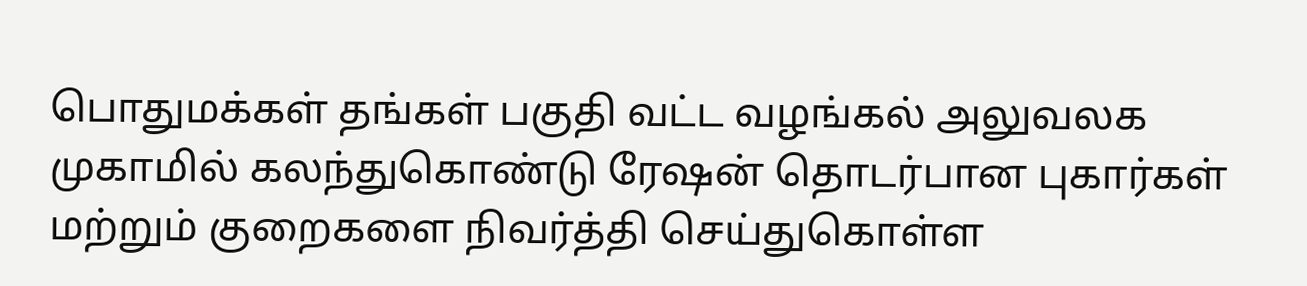பொதுமக்கள் தங்கள் பகுதி வட்ட வழங்கல் அலுவலக முகாமில் கலந்துகொண்டு ரேஷன் தொடர்பான புகார்கள் மற்றும் குறைகளை நிவர்த்தி செய்துகொள்ள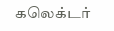கலெக்டர்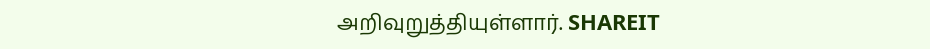அறிவுறுத்தியுள்ளார். SHAREIT